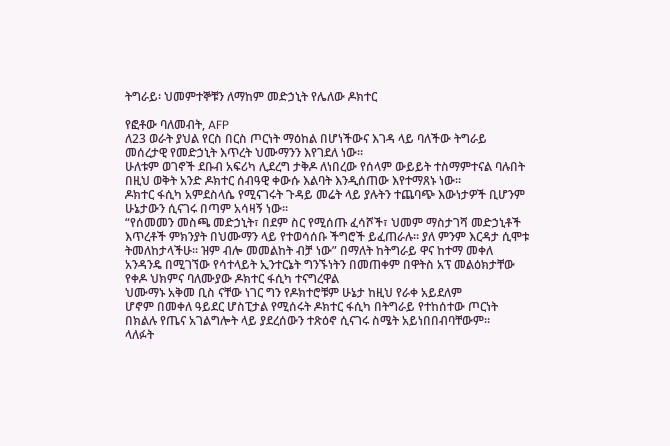ትግራይ፡ ህመምተኞቹን ለማከም መድኃኒት የሌለው ዶክተር

የፎቶው ባለመብት, AFP
ለ23 ወራት ያህል የርስ በርስ ጦርነት ማዕከል በሆነችውና እገዳ ላይ ባለችው ትግራይ መሰረታዊ የመድኃኒት እጥረት ህሙማንን እየገደለ ነው።
ሁለቱም ወገኖች ደቡብ አፍሪካ ሊደረግ ታቅዶ ለነበረው የሰላም ውይይት ተስማምተናል ባሉበት በዚህ ወቅት አንድ ዶክተር ሰብዓዊ ቀውሱ እልባት እንዲሰጠው እየተማጸኑ ነው።
ዶክተር ፋሲካ አምደስላሴ የሚናገሩት ጉዳይ መሬት ላይ ያሉትን ተጨባጭ እውነታዎች ቢሆንም ሁኔታውን ሲናገሩ በጣም አሳዛኝ ነው።
“የሰመመን መስጫ መድኃኒት፣ በደም ስር የሚሰጡ ፈሳሾች፣ ህመም ማስታገሻ መድኃኒቶች እጥረቶች ምክንያት በህሙማን ላይ የተወሳሰቡ ችግሮች ይፈጠራሉ። ያለ ምንም እርዳታ ሲሞቱ ትመለከታላችሁ። ዝም ብሎ መመልከት ብቻ ነው” በማለት ከትግራይ ዋና ከተማ መቀለ አንዳንዴ በሚገኘው የሳተላይት ኢንተርኔት ግንኙነትን በመጠቀም በዋትስ አፕ መልዕክታቸው የቀዶ ህክምና ባለሙያው ዶክተር ፋሲካ ተናግረዋል
ህሙማኑ አቅመ ቢስ ናቸው ነገር ግን የዶክተሮቹም ሁኔታ ከዚህ የራቀ አይደለም
ሆኖም በመቀለ ዓይደር ሆስፒታል የሚሰሩት ዶክተር ፋሲካ በትግራይ የተከሰተው ጦርነት በክልሉ የጤና አገልግሎት ላይ ያደረሰውን ተጽዕኖ ሲናገሩ ስሜት አይነበበብባቸውም።
ላለፉት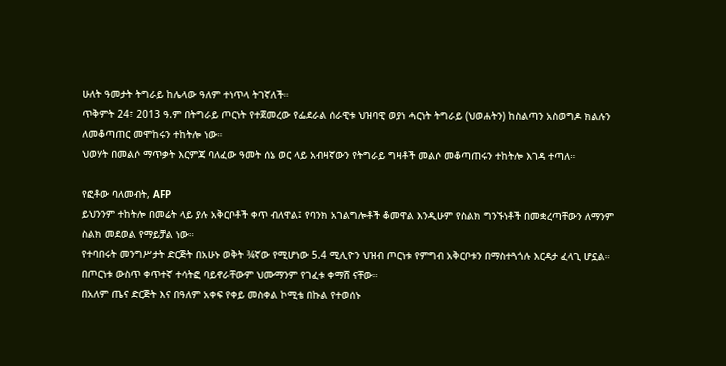ሁለት ዓመታት ትግራይ ከሌላው ዓለም ተነጥላ ትገኛለች።
ጥቅምት 24፣ 2013 ዓ.ም በትግራይ ጦርነት የተጀመረው የፌደራል ሰራዊቱ ህዝባዊ ወያነ ሓርነት ትግራይ (ህወሐትን) ከስልጣን አስወግዶ ክልሉን ለመቆጣጠር መሞከሩን ተከትሎ ነው።
ህወሃት በመልሶ ማጥቃት እርምጃ ባለፈው ዓመት ሰኔ ወር ላይ አብዛኛውን የትግራይ ግዛቶች መልሶ መቆጣጠሩን ተከትሎ እገዳ ተጣለ።

የፎቶው ባለመብት, AFP
ይህንንም ተከትሎ በመሬት ላይ ያሉ አቅርቦቶች ቀጥ ብለዋል፤ የባንክ አገልግሎቶች ቆመዋል እንዲሁም የስልክ ግንኙነቶች በመቋረጣቸውን ለማንም ስልክ መደወል የማይቻል ነው።
የተባበሩት መንግሥታት ድርጅት በአሁኑ ወቅት ¾ኛው የሚሆነው 5.4 ሚሊዮን ህዝብ ጦርነቱ የምግብ አቅርቦቱን በማስተጓጎሉ እርዳታ ፈላጊ ሆኗል።
በጦርነቱ ውስጥ ቀጥተኛ ተሳትፎ ባይኖራቸውም ህሙማንም የገፈቱ ቀማሸ ናቸው።
በአለም ጤና ድርጅት እና በዓለም አቀፍ የቀይ መስቀል ኮሚቴ በኩል የተወሰኑ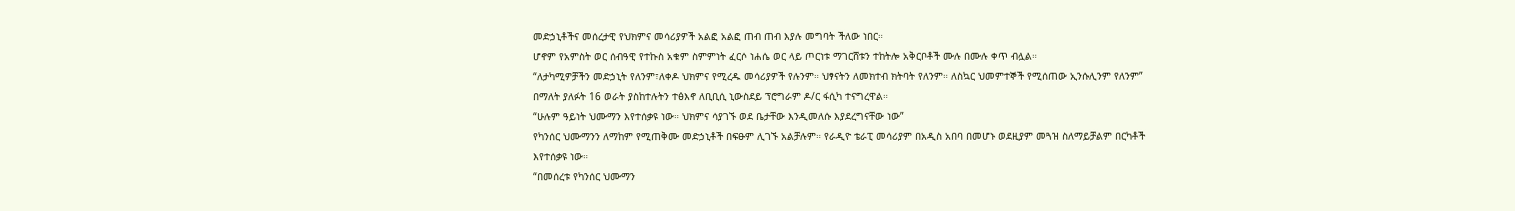መድኃኒቶችና መሰረታዊ የህክምና መሳሪያዎች አልፎ አልፎ ጠብ ጠብ እያሉ መግባት ችለው ነበር።
ሆኖም የአምስት ወር ሰብዓዊ የተኩስ አቁም ስምምነት ፈርሶ ነሐሴ ወር ላይ ጦርነቱ ማገርሸቱን ተከትሎ አቅርቦቶች ሙሉ በሙሉ ቀጥ ብሏል።
“ለታካሚዎቻችን መድኃኒት የለንም፣ለቀዶ ህክምና የሚረዱ መሳሪያዎች የሉንም። ህፃናትን ለመክተብ ክትባት የለንም። ለስኳር ህመምተኞች የሚሰጠው ኢንሱሊንም የለንም” በማለት ያለፉት 16 ወራት ያስከተሉትን ተፅእኖ ለቢቢሲ ኒውስደይ ፕሮግራም ዶ/ር ፋሲካ ተናግረዋል።
“ሁሉም ዓይነት ህሙማን እየተሰቃዩ ነው። ህክምና ሳያገኙ ወደ ቤታቸው እንዲመለሱ እያደረግናቸው ነው”
የካንሰር ህሙማንን ለማከም የሚጠቅሙ መድኃኒቶች በፍፁም ሊገኙ አልቻሉም። የራዲዮ ቴራፒ መሳሪያም በአዲስ አበባ በመሆኑ ወደዚያም መጓዝ ስለማይቻልም በርካቶች እየተሰቃዩ ነው።
“በመሰረቱ የካንሰር ህሙማን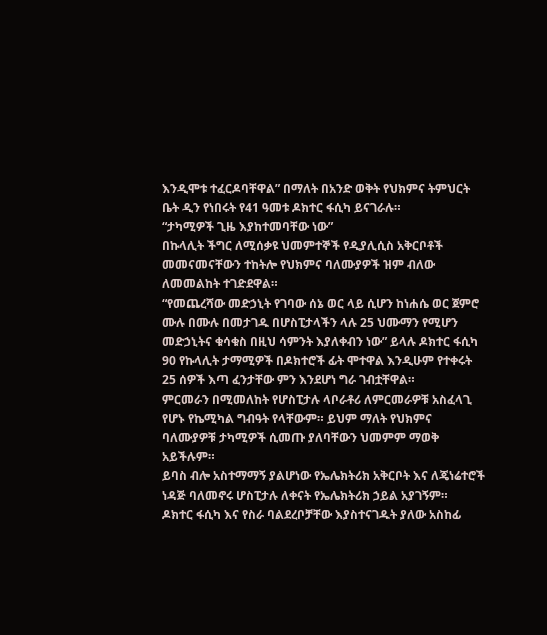እንዲሞቱ ተፈርዶባቸዋል” በማለት በአንድ ወቅት የህክምና ትምህርት ቤት ዲን የነበሩት የ41 ዓመቱ ዶክተር ፋሲካ ይናገራሉ።
“ታካሚዎች ጊዜ እያከተመባቸው ነው”
በኩላሊት ችግር ለሚሰቃዩ ህመምተኞች የዲያሊሲስ አቅርቦቶች መመናመናቸውን ተከትሎ የህክምና ባለሙያዎች ዝም ብለው ለመመልከት ተገድደዋል።
“የመጨረሻው መድኃኒት የገባው ሰኔ ወር ላይ ሲሆን ከነሐሴ ወር ጀምሮ ሙሉ በሙሉ በመታገዱ በሆስፒታላችን ላሉ 25 ህሙማን የሚሆን መድኃኒትና ቁሳቁስ በዚህ ሳምንት እያለቀብን ነው” ይላሉ ዶክተር ፋሲካ
90 የኩላሊት ታማሚዎች በዶክተሮች ፊት ሞተዋል እንዲሁም የተቀሩት 25 ሰዎች እጣ ፈንታቸው ምን እንደሆነ ግራ ገብቷቸዋል።
ምርመራን በሚመለከት የሆስፒታሉ ላቦራቶሪ ለምርመራዎቹ አስፈላጊ የሆኑ የኬሚካል ግብዓት የላቸውም። ይህም ማለት የህክምና ባለሙያዎቹ ታካሚዎች ሲመጡ ያለባቸውን ህመምም ማወቅ አይችሉም።
ይባስ ብሎ አስተማማኝ ያልሆነው የኤሌክትሪክ አቅርቦት እና ለጄነሬተሮች ነዳጅ ባለመኖሩ ሆስፒታሉ ለቀናት የኤሌክትሪክ ኃይል አያገኝም።
ዶክተር ፋሲካ እና የስራ ባልደረቦቻቸው እያስተናገዱት ያለው አስከፊ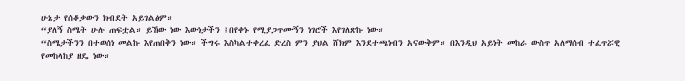ሁኔታ የሰቆቃውን ክብደት አይገልፅም።
“ያለኝ ስሜት ሁሉ ጠፍቷል። ይኸው ነው እውነታችን ፤በየቀኑ የሚያጋጥሙኝን ነገሮች እየገለጽኩ ነው።
“ስሜታችንን በተወሰነ መልኩ እየጠበቅን ነው። ችግሩ እስካልተቀረፈ ድረስ ምን ያህል ሸክም እንደተጫነብን አናውቅም። በእንዲህ አይነት መከራ ውስጥ አለማሰብ ተፈጥሯዊ የመከላከያ ዘዴ ነው።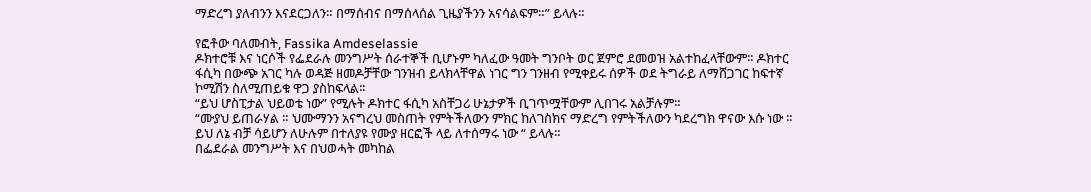ማድረግ ያለብንን እናደርጋለን። በማሰብና በማሰላሰል ጊዜያችንን አናሳልፍም።” ይላሉ።

የፎቶው ባለመብት, Fassika Amdeselassie
ዶክተሮቹ እና ነርሶች የፌደራሉ መንግሥት ሰራተኞች ቢሆኑም ካለፈው ዓመት ግንቦት ወር ጀምሮ ደመወዝ አልተከፈላቸውም። ዶክተር ፋሲካ በውጭ አገር ካሉ ወዳጅ ዘመዶቻቸው ገንዝብ ይላክላቸዋል ነገር ግን ገንዘብ የሚቀይሩ ሰዎች ወደ ትግራይ ለማሸጋገር ከፍተኛ ኮሚሽን ስለሚጠይቁ ዋጋ ያስከፍላል።
“ይህ ሆስፒታል ህይወቴ ነው” የሚሉት ዶክተር ፋሲካ አስቸጋሪ ሁኔታዎች ቢገጥሟቸውም ሊበገሩ አልቻሉም።
“ሙያህ ይጠራሃል ። ህሙማንን አናግረህ መስጠት የምትችለውን ምክር ከለገስክና ማድረግ የምትችለውን ካደረግክ ዋናው እሱ ነው ። ይህ ለኔ ብቻ ሳይሆን ለሁሉም በተለያዩ የሙያ ዘርፎች ላይ ለተሰማሩ ነው “ ይላሉ።
በፌደራል መንግሥት እና በህወሓት መካከል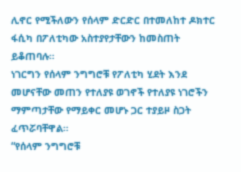ሊኖር የሚችለውን የሰላም ድርድር በተመለከተ ዶክተር ፋሲካ በፖለቲካው አስተያየታቸውን ከመስጠት ይቆጠባሉ።
ነገርግን የሰላም ንግግሮቹ የፖለቲካ ሂደት እንደ መሆናቸው መጠን የተለያዩ ወገኖች የተለያዩ ነገሮችን ማምጣታቸው የማይቀር መሆኑ ጋር ተያይዞ ስጋት ፈጥሯባቸዋል።
“የሰላም ንግግሮቹ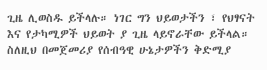ጊዜ ሊወስዱ ይችላሉ። ነገር ግን ህይወታችን ፣ የህፃናት እና የታካሚዎች ህይወት ያ ጊዜ ላይኖራቸው ይችላል። ስለዚህ በመጀመሪያ የሰብዓዊ ሁኔታዎችን ቅድሚያ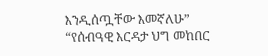እንዲሰጧቸው እመኛለሁ”
“የሰብዓዊ እርዳታ ህግ መከበር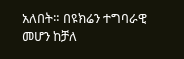አለበት። በዩክሬን ተግባራዊ መሆን ከቻለ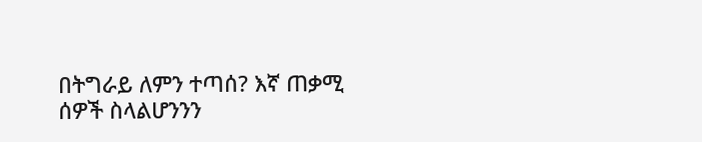በትግራይ ለምን ተጣሰ? እኛ ጠቃሚ ሰዎች ስላልሆንንን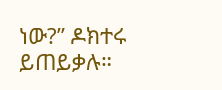ነው?” ዶክተሩ ይጠይቃሉ።